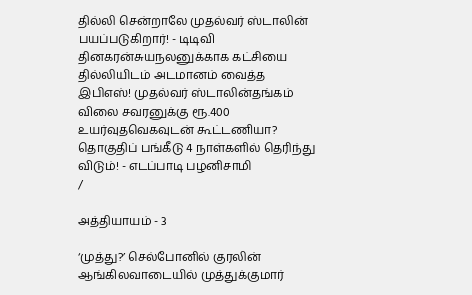தில்லி சென்றாலே முதல்வர் ஸ்டாலின் பயப்படுகிறார்! - டிடிவி தினகரன்சுயநலனுக்காக கட்சியை தில்லியிடம் அடமானம் வைத்த இபிஎஸ்! முதல்வர் ஸ்டாலின்தங்கம் விலை சவரனுக்கு ரூ.400 உயர்வுதவெகவுடன் கூட்டணியா? தொகுதிப் பங்கீடு 4 நாள்களில் தெரிந்து விடும்! - எடப்பாடி பழனிசாமி
/

அத்தியாயம் - 3

‘முத்து?’ செல்போனில் குரலின் ஆங்கிலவாடையில் முத்துக்குமார்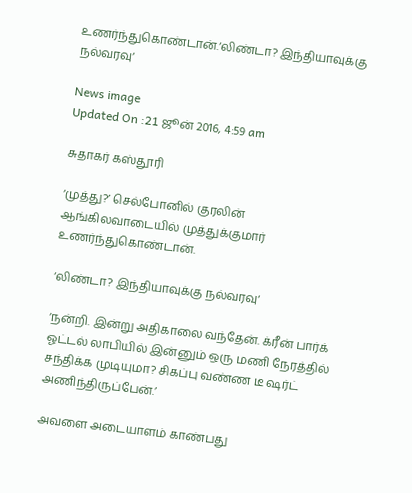உணர்ந்துகொண்டான்.‘லிண்டா? இந்தியாவுக்கு நல்வரவு‘

News image
Updated On :21 ஜூன் 2016, 4:59 am

சுதாகர் கஸ்தூரி

‘முத்து?’ செல்போனில் குரலின் ஆங்கிலவாடையில் முத்துக்குமார் உணர்ந்துகொண்டான்.

‘லிண்டா? இந்தியாவுக்கு நல்வரவு‘

‘நன்றி. இன்று அதிகாலை வந்தேன். க்ரீன் பார்க் ஓட்டல் லாபியில் இன்னும் ஒரு மணி நேரத்தில் சந்திக்க முடியுமா? சிகப்பு வண்ண டீ ஷர்ட் அணிந்திருப்பேன்.’

அவளை அடையாளம் காண்பது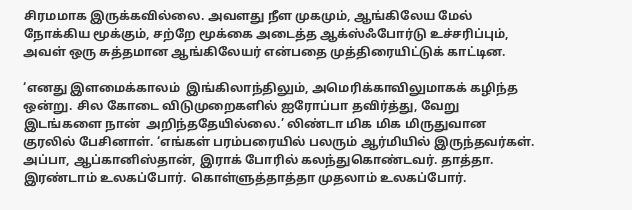சிரமமாக இருக்கவில்லை. அவளது நீள முகமும், ஆங்கிலேய மேல் நோக்கிய மூக்கும், சற்றே மூக்கை அடைத்த ஆக்ஸ்ஃபோர்டு உச்சரிப்பும், அவள் ஒரு சுத்தமான ஆங்கிலேயர் என்பதை முத்திரையிட்டுக் காட்டின.

‘எனது இளமைக்காலம்  இங்கிலாந்திலும், அமெரிக்காவிலுமாகக் கழிந்த ஒன்று. சில கோடை விடுமுறைகளில் ஐரோப்பா தவிர்த்து, வேறு இடங்களை நான்  அறிந்ததேயில்லை.’ லிண்டா மிக மிக மிருதுவான குரலில் பேசினாள். ‘எங்கள் பரம்பரையில் பலரும் ஆர்மியில் இருந்தவர்கள். அப்பா, ஆப்கானிஸ்தான், இராக் போரில் கலந்துகொண்டவர். தாத்தா. இரண்டாம் உலகப்போர். கொள்ளுத்தாத்தா முதலாம் உலகப்போர்.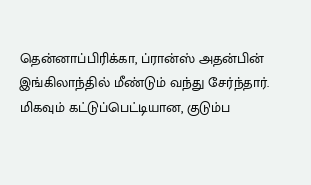தென்னாப்பிரிக்கா, ப்ரான்ஸ் அதன்பின் இங்கிலாந்தில் மீண்டும் வந்து சேர்ந்தார். மிகவும் கட்டுப்பெட்டியான, குடும்ப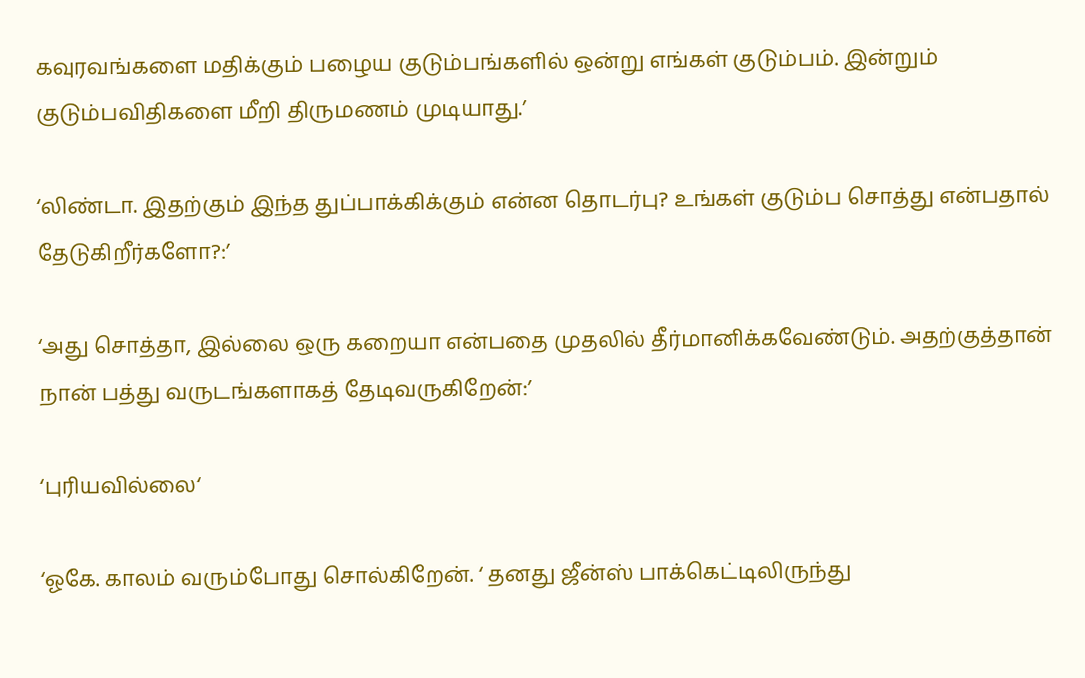கவுரவங்களை மதிக்கும் பழைய குடும்பங்களில் ஒன்று எங்கள் குடும்பம். இன்றும் குடும்பவிதிகளை மீறி திருமணம் முடியாது.’

‘லிண்டா. இதற்கும் இந்த துப்பாக்கிக்கும் என்ன தொடர்பு? உங்கள் குடும்ப சொத்து என்பதால் தேடுகிறீர்களோ?:’

‘அது சொத்தா, இல்லை ஒரு கறையா என்பதை முதலில் தீர்மானிக்கவேண்டும். அதற்குத்தான் நான் பத்து வருடங்களாகத் தேடிவருகிறேன்:’

‘புரியவில்லை‘

‘ஓகே. காலம் வரும்போது சொல்கிறேன். ‘ தனது ஜீன்ஸ் பாக்கெட்டிலிருந்து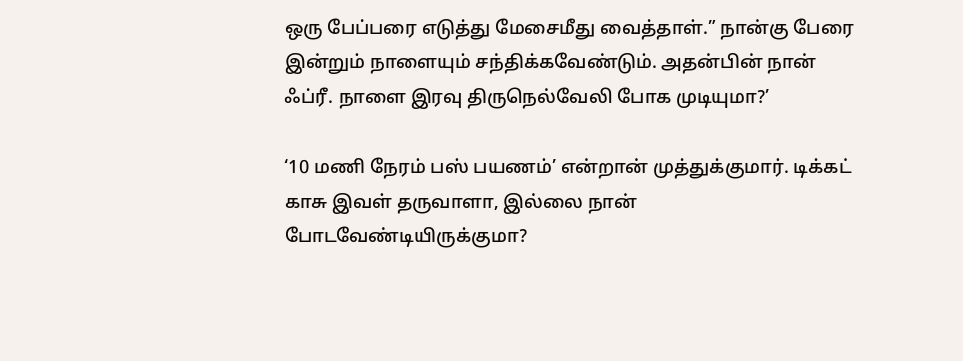ஒரு பேப்பரை எடுத்து மேசைமீது வைத்தாள்.” நான்கு பேரை இன்றும் நாளையும் சந்திக்கவேண்டும். அதன்பின் நான் ஃப்ரீ. நாளை இரவு திருநெல்வேலி போக முடியுமா?’

‘10 மணி நேரம் பஸ் பயணம்’ என்றான் முத்துக்குமார். டிக்கட் காசு இவள் தருவாளா, இல்லை நான் போடவேண்டியிருக்குமா?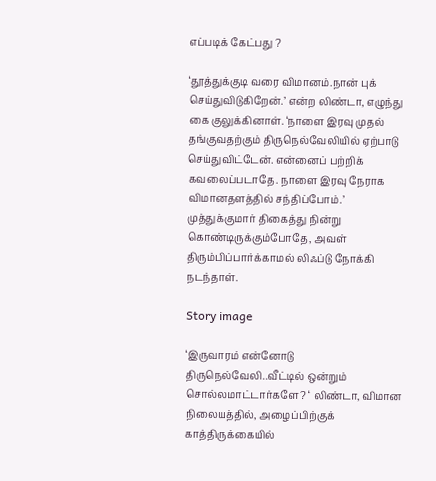எப்படிக் கேட்பது ?

‘தூத்துக்குடி வரை விமானம்.நான் புக் செய்துவிடுகிறேன்.’ என்ற லிண்டா, எழுந்து கை குலுக்கினாள். ‘நாளை இரவு முதல் தங்குவதற்கும் திருநெல்வேலியில் ஏற்பாடு செய்துவிட்டேன். என்னைப் பற்றிக் கவலைப்படாதே. நாளை இரவு நேராக விமானதளத்தில் சந்திப்போம்.’ முத்துக்குமார் திகைத்து நின்று கொண்டிருக்கும்போதே, அவள் திரும்பிப்பார்க்காமல் லிஃப்டு நோக்கி நடந்தாள்.

Story image

‘இருவாரம் என்னோடு திருநெல்வேலி..வீட்டில் ஒன்றும் சொல்லமாட்டார்களே? ‘ லிண்டா, விமான நிலையத்தில், அழைப்பிற்குக் காத்திருக்கையில்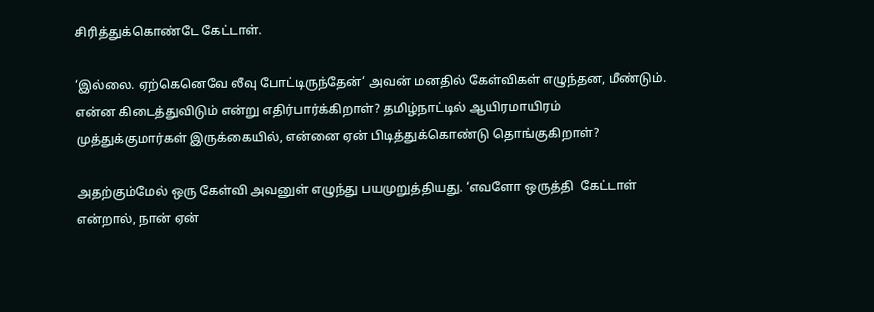சிரித்துக்கொண்டே கேட்டாள்.

‘இல்லை. ஏற்கெனெவே லீவு போட்டிருந்தேன்‘ அவன் மனதில் கேள்விகள் எழுந்தன, மீண்டும். என்ன கிடைத்துவிடும் என்று எதிர்பார்க்கிறாள்? தமிழ்நாட்டில் ஆயிரமாயிரம் முத்துக்குமார்கள் இருக்கையில், என்னை ஏன் பிடித்துக்கொண்டு தொங்குகிறாள்?

அதற்கும்மேல் ஒரு கேள்வி அவனுள் எழுந்து பயமுறுத்தியது. ‘எவளோ ஒருத்தி  கேட்டாள் என்றால், நான் ஏன்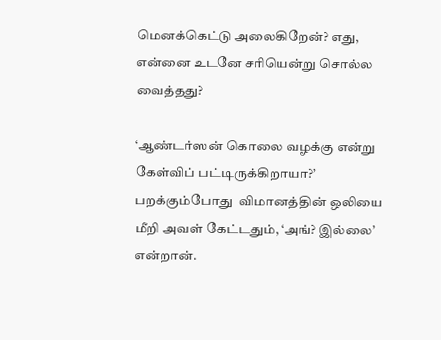மெனக்கெட்டு அலைகிறேன்? எது, என்னை உடனே சரியென்று சொல்ல வைத்தது?

‘ஆண்டர்ஸன் கொலை வழக்கு என்று கேள்விப் பட்டிருக்கிறாயா?’ பறக்கும்போது  விமானத்தின் ஒலியை மீறி அவள் கேட்டதும், ‘அங்? இல்லை’ என்றான்.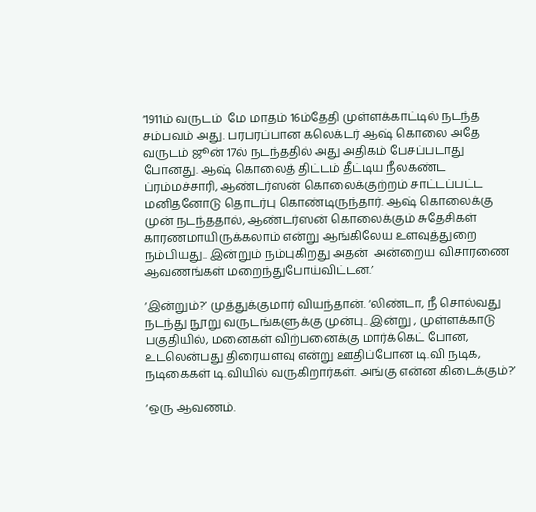‘1911ம் வருடம்  மே மாதம் 16ம்தேதி முள்ளக்காட்டில் நடந்த சம்பவம் அது. பரபரப்பான கலெக்டர் ஆஷ் கொலை அதே வருடம் ஜூன் 17ல் நடந்ததில் அது அதிகம் பேசப்படாது போனது. ஆஷ் கொலைத் திட்டம் தீட்டிய நீலகண்ட ப்ரம்மச்சாரி, ஆண்டர்ஸன் கொலைக்குற்றம் சாட்டப்பட்ட மனிதனோடு தொடர்பு கொண்டிருந்தார். ஆஷ் கொலைக்கு முன் நடந்ததால், ஆண்டர்ஸன் கொலைக்கும் சுதேசிகள் காரணமாயிருக்கலாம் என்று ஆங்கிலேய உளவுத்துறை நம்பியது.. இன்றும் நம்புகிறது அதன்  அன்றைய விசாரணை ஆவணங்கள் மறைந்துபோய்விட்டன.’

‘இன்றும்?’ முத்துக்குமார் வியந்தான். ‘லிண்டா, நீ சொல்வது நடந்து நூறு வருடங்களுக்கு முன்பு.. இன்று , முள்ளக்காடு பகுதியில், மனைகள் விற்பனைக்கு மார்க்கெட் போன, உடலென்பது திரையளவு என்று ஊதிப்போன டி.வி நடிக, நடிகைகள் டி.வியில் வருகிறார்கள். அங்கு என்ன கிடைக்கும்?’

‘ஒரு ஆவணம்.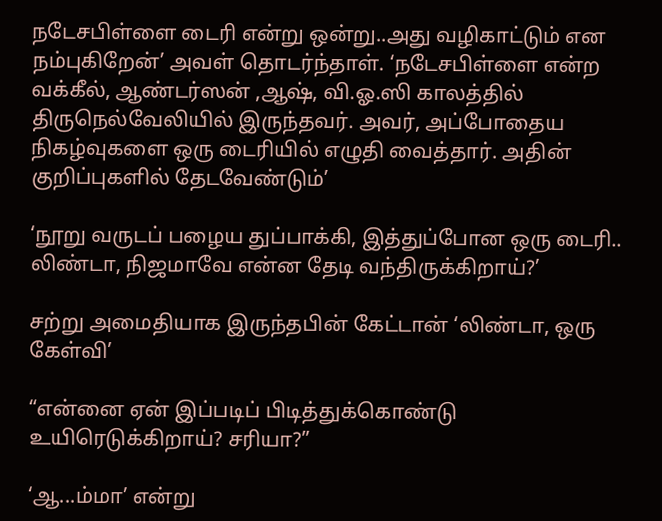நடேசபிள்ளை டைரி என்று ஒன்று..அது வழிகாட்டும் என நம்புகிறேன்’ அவள் தொடர்ந்தாள். ‘நடேசபிள்ளை என்ற வக்கீல், ஆண்டர்ஸன் ,ஆஷ், வி.ஓ.ஸி காலத்தில் திருநெல்வேலியில் இருந்தவர். அவர், அப்போதைய நிகழ்வுகளை ஒரு டைரியில் எழுதி வைத்தார். அதின் குறிப்புகளில் தேடவேண்டும்’

‘நூறு வருடப் பழைய துப்பாக்கி, இத்துப்போன ஒரு டைரி.. லிண்டா, நிஜமாவே என்ன தேடி வந்திருக்கிறாய்?’

சற்று அமைதியாக இருந்தபின் கேட்டான் ‘லிண்டா, ஒரு கேள்வி’

“என்னை ஏன் இப்படிப் பிடித்துக்கொண்டு உயிரெடுக்கிறாய்? சரியா?”

‘ஆ...ம்மா’ என்று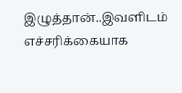இழுத்தான்..இவளிடம் எச்சரிக்கையாக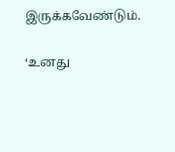இருக்கவேண்டும்.

‘உனது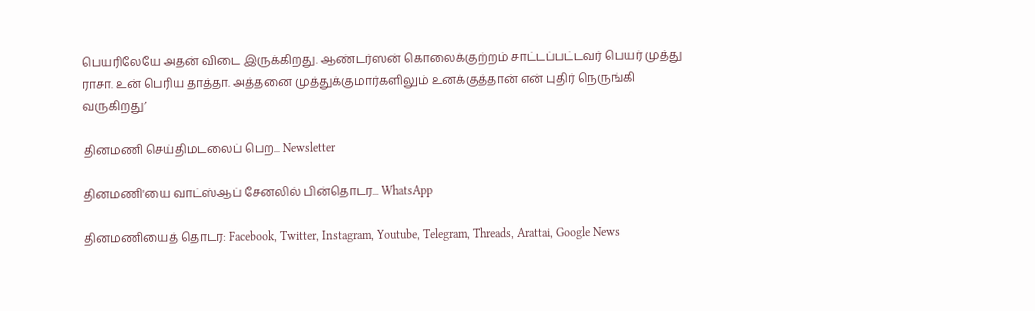பெயரிலேயே அதன் விடை இருக்கிறது. ஆண்டர்ஸன் கொலைக்குற்றம் சாட்டப்பட்டவர் பெயர் முத்து ராசா. உன் பெரிய தாத்தா. அத்தனை முத்துக்குமார்களிலும் உனக்குத்தான் என் புதிர் நெருங்கி வருகிறது’

தினமணி செய்திமடலைப் பெற... Newsletter

தினமணி'யை வாட்ஸ்ஆப் சேனலில் பின்தொடர... WhatsApp

தினமணியைத் தொடர: Facebook, Twitter, Instagram, Youtube, Telegram, Threads, Arattai, Google News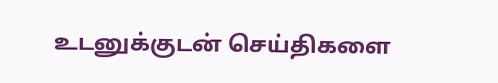உடனுக்குடன் செய்திகளை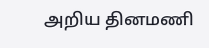அறிய தினமணி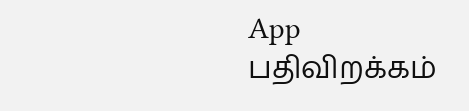App பதிவிறக்கம்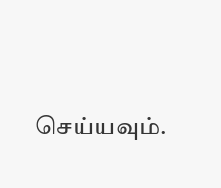செய்யவும்.